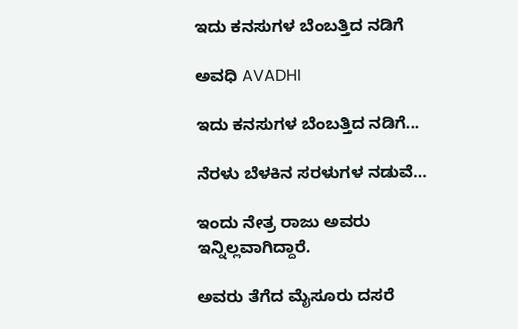ಇದು ಕನಸುಗಳ ಬೆಂಬತ್ತಿದ ನಡಿಗೆ‍

ಅವಧಿ AVADHI

ಇದು ಕನಸುಗಳ ಬೆಂಬತ್ತಿದ ನಡಿಗೆ...

ನೆರಳು ಬೆಳಕಿನ ಸರಳುಗಳ ನಡುವೆ…

ಇಂದು ನೇತ್ರ ರಾಜು ಅವರು ಇನ್ನಿಲ್ಲವಾಗಿದ್ದಾರೆ.

ಅವರು ತೆಗೆದ ಮೈಸೂರು ದಸರೆ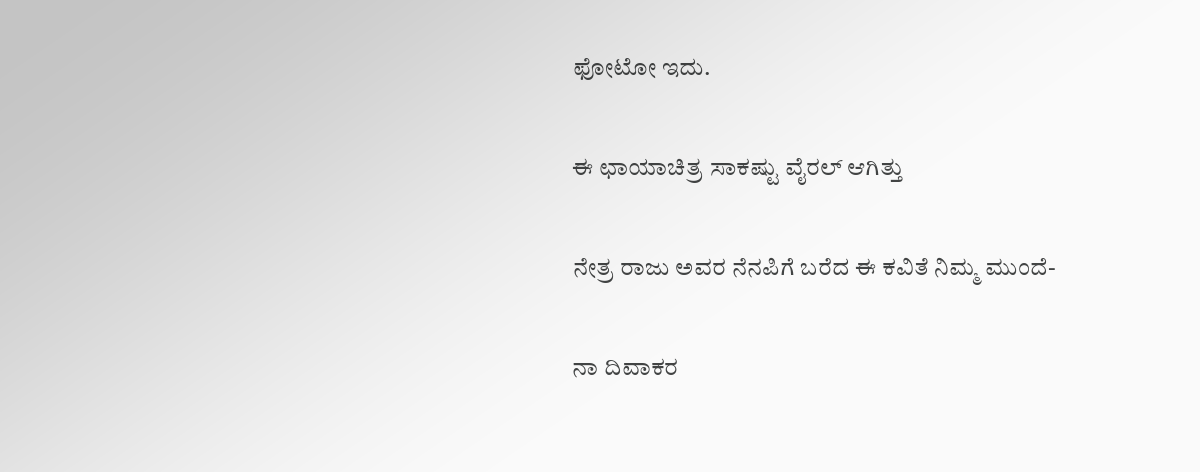ಫೋಟೋ ಇದು.

ಈ ಛಾಯಾಚಿತ್ರ ಸಾಕಷ್ಟು ವೈರಲ್ ಆಗಿತ್ತು

ನೇತ್ರ ರಾಜು ಅವರ ನೆನಪಿಗೆ ಬರೆದ ಈ ಕವಿತೆ ನಿಮ್ಮ ಮುಂದೆ-

ನಾ ದಿವಾಕರ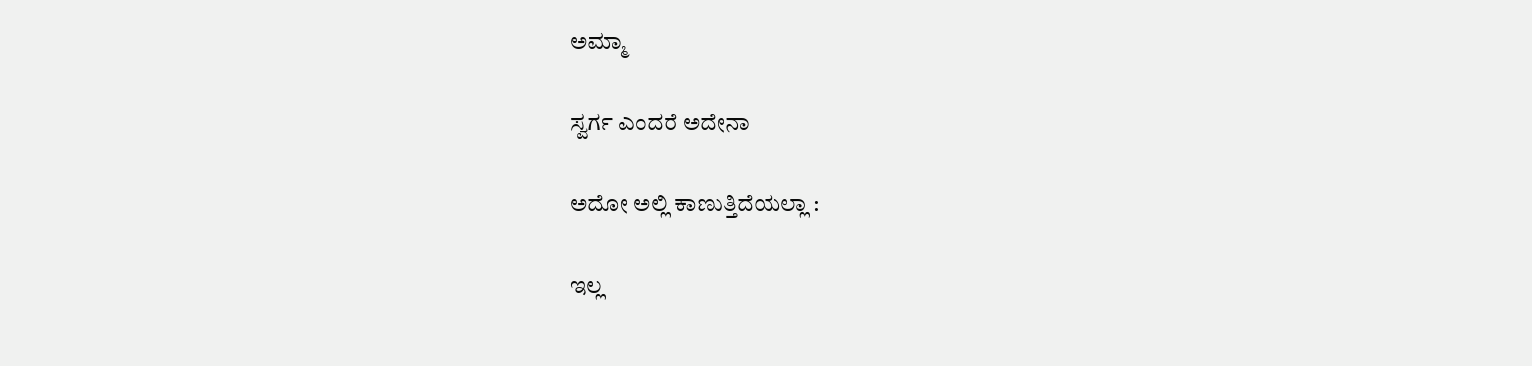ಅಮ್ಮಾ

ಸ್ವರ್ಗ ಎಂದರೆ ಅದೇನಾ

ಅದೋ ಅಲ್ಲಿ ಕಾಣುತ್ತಿದೆಯಲ್ಲಾ :

ಇಲ್ಲ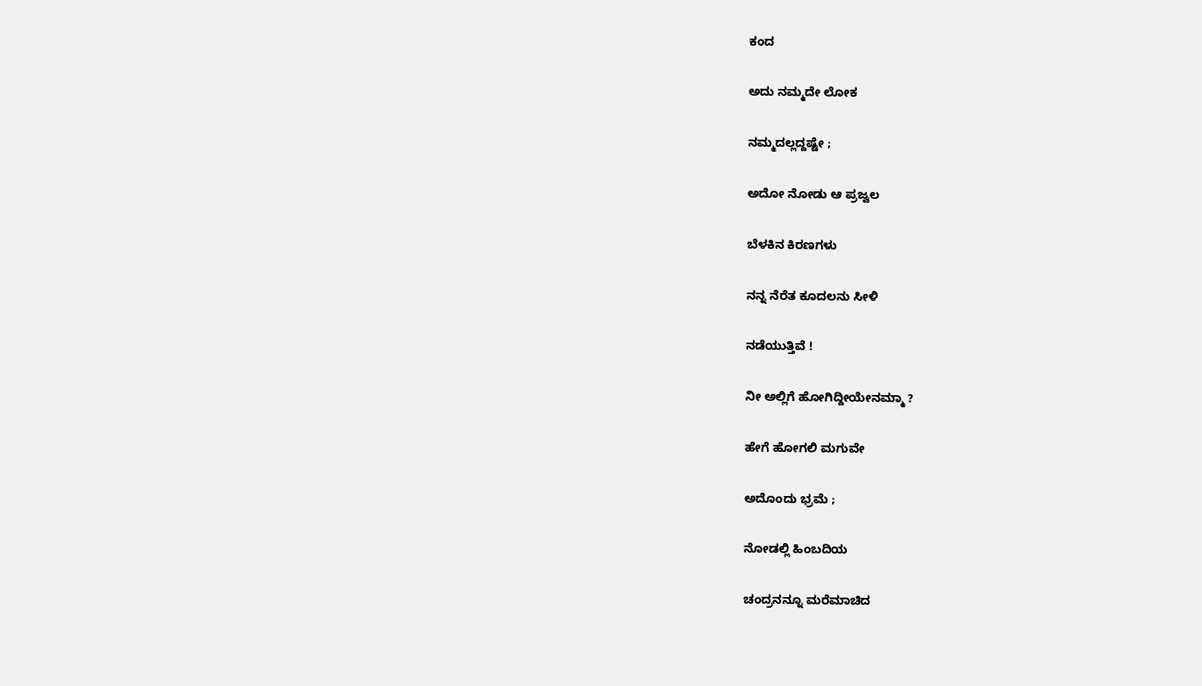ಕಂದ

ಅದು ನಮ್ಮದೇ ಲೋಕ

ನಮ್ಮದಲ್ಲದ್ದಷ್ಟೇ ;

ಅದೋ ನೋಡು ಆ ಪ್ರಜ್ವಲ

ಬೆಳಕಿನ ಕಿರಣಗಳು

ನನ್ನ ನೆರೆತ ಕೂದಲನು ಸೀಳಿ

ನಡೆಯುತ್ತಿವೆ !

ನೀ ಅಲ್ಲಿಗೆ ಹೋಗಿದ್ದೀಯೇನಮ್ಮಾ ?

ಹೇಗೆ ಹೋಗಲಿ ಮಗುವೇ

ಅದೊಂದು ಭ್ರಮೆ ;

ನೋಡಲ್ಲಿ ಹಿಂಬದಿಯ

ಚಂದ್ರನನ್ನೂ ಮರೆಮಾಚಿದ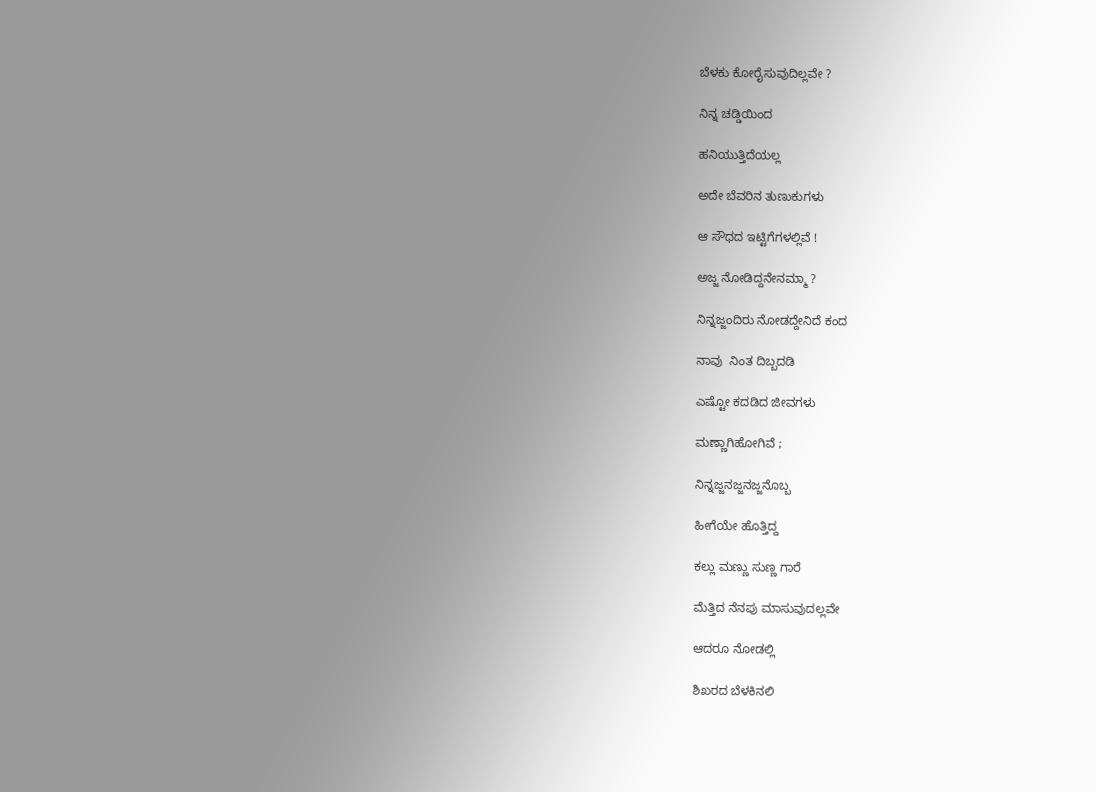ಬೆಳಕು ಕೋರೈಸುವುದಿಲ್ಲವೇ ?

ನಿನ್ನ ಚಡ್ಡಿಯಿಂದ

ಹನಿಯುತ್ತಿದೆಯಲ್ಲ

ಅದೇ ಬೆವರಿನ ತುಣುಕುಗಳು

ಆ ಸೌಧದ ಇಟ್ಟಿಗೆಗಳಲ್ಲಿವೆ !

ಅಜ್ಜ ನೋಡಿದ್ದನೇನಮ್ಮಾ ?

ನಿನ್ನಜ್ಜಂದಿರು ನೋಡದ್ದೇನಿದೆ ಕಂದ

ನಾವು  ನಿಂತ ದಿಬ್ಬದಡಿ

ಎಷ್ಟೋ ಕದಡಿದ ಜೀವಗಳು

ಮಣ್ಣಾಗಿಹೋಗಿವೆ ;

ನಿನ್ನಜ್ಜನಜ್ಜನಜ್ಜನೊಬ್ಬ

ಹೀಗೆಯೇ ಹೊತ್ತಿದ್ದ

ಕಲ್ಲು ಮಣ್ಣು ಸುಣ್ಣ ಗಾರೆ

ಮೆತ್ತಿದ ನೆನಪು ಮಾಸುವುದಲ್ಲವೇ

ಆದರೂ ನೋಡಲ್ಲಿ

ಶಿಖರದ ಬೆಳಕಿನಲಿ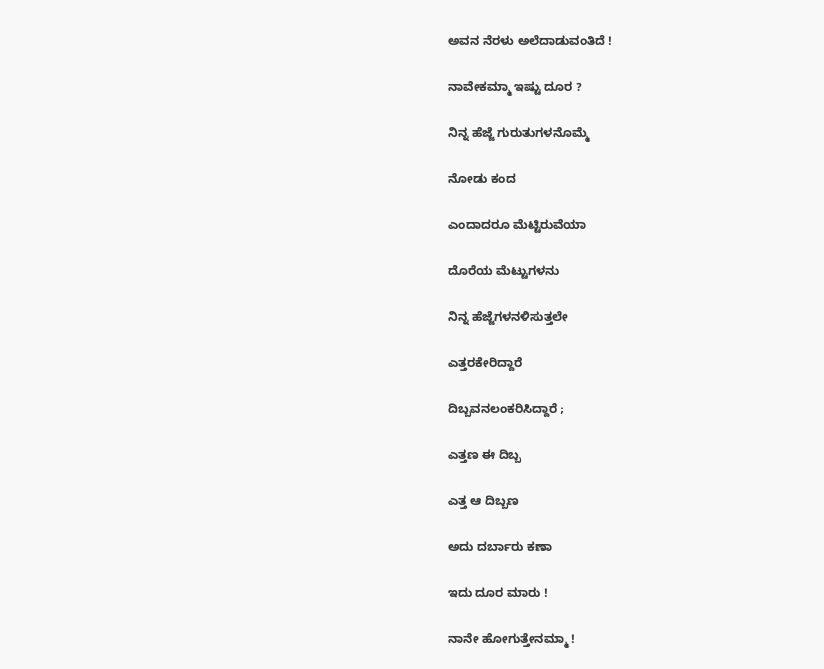ಅವನ ನೆರಳು ಅಲೆದಾಡುವಂತಿದೆ !

ನಾವೇಕಮ್ಮಾ ಇಷ್ಟು ದೂರ ?

ನಿನ್ನ ಹೆಜ್ಜೆ ಗುರುತುಗಳನೊಮ್ಮೆ

ನೋಡು ಕಂದ

ಎಂದಾದರೂ ಮೆಟ್ಟಿರುವೆಯಾ

ದೊರೆಯ ಮೆಟ್ಟುಗಳನು

ನಿನ್ನ ಹೆಜ್ಜೆಗಳನಳಿಸುತ್ತಲೇ

ಎತ್ತರಕೇರಿದ್ದಾರೆ

ದಿಬ್ಬವನಲಂಕರಿಸಿದ್ದಾರೆ ;

ಎತ್ತಣ ಈ ದಿಬ್ಬ

ಎತ್ತ ಆ ದಿಬ್ಬಣ

ಅದು ದರ್ಬಾರು ಕಣಾ

ಇದು ದೂರ ಮಾರು !

ನಾನೇ ಹೋಗುತ್ತೇನಮ್ಮಾ !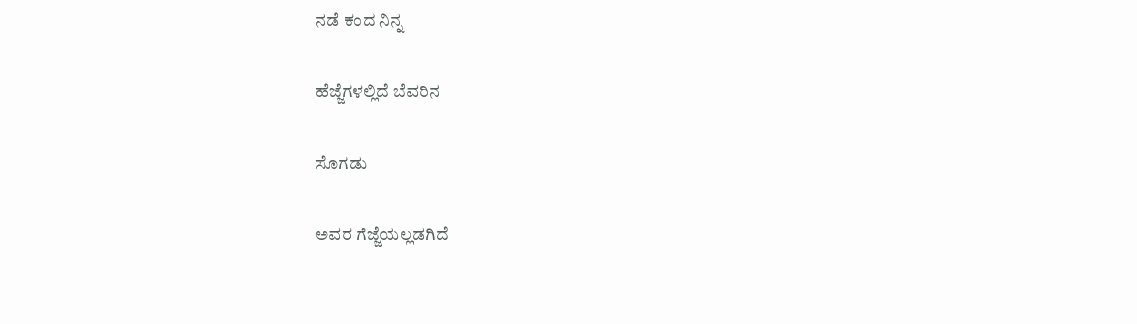ನಡೆ ಕಂದ ನಿನ್ನ

ಹೆಜ್ಜೆಗಳಲ್ಲಿದೆ ಬೆವರಿನ

ಸೊಗಡು

ಅವರ ಗೆಜ್ಜೆಯಲ್ಲಡಗಿದೆ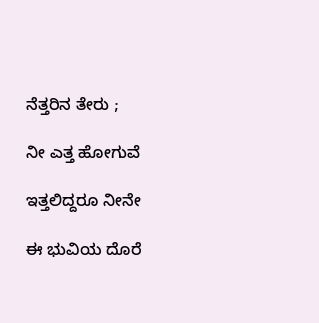ನೆತ್ತರಿನ ತೇರು ;

ನೀ ಎತ್ತ ಹೋಗುವೆ

ಇತ್ತಲಿದ್ದರೂ ನೀನೇ

ಈ ಭುವಿಯ ದೊರೆ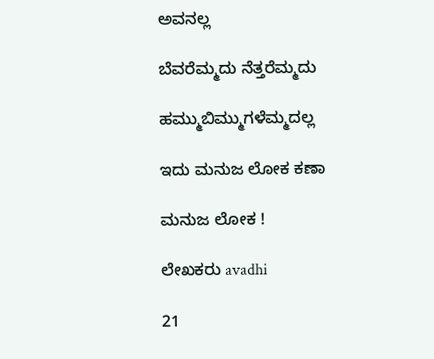ಅವನಲ್ಲ

ಬೆವರೆಮ್ಮದು ನೆತ್ತರೆಮ್ಮದು

ಹಮ್ಮುಬಿಮ್ಮುಗಳೆಮ್ಮದಲ್ಲ

ಇದು ಮನುಜ ಲೋಕ ಕಣಾ

ಮನುಜ ಲೋಕ !

ಲೇಖಕರು avadhi

21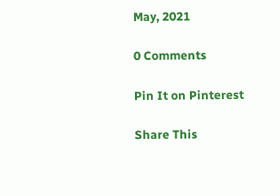May, 2021

0 Comments

Pin It on Pinterest

Share This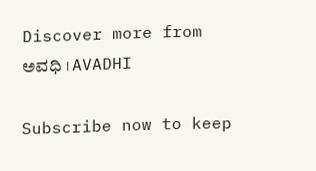Discover more from ಅವಧಿ । AVADHI

Subscribe now to keep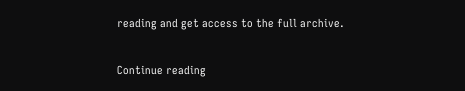reading and get access to the full archive.

Continue reading